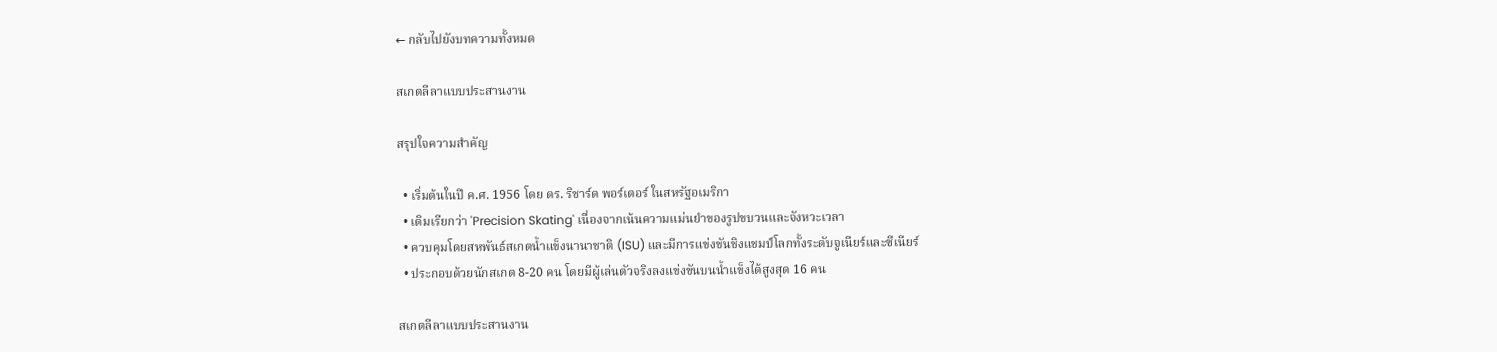← กลับไปยังบทความทั้งหมด

สเกตลีลาแบบประสานงาน

สรุปใจความสำคัญ

  • เริ่มต้นในปี ค.ศ. 1956 โดย ดร. ริชาร์ด พอร์เตอร์ ในสหรัฐอเมริกา
  • เดิมเรียกว่า 'Precision Skating' เนื่องจากเน้นความแม่นยำของรูปขบวนและจังหวะเวลา
  • ควบคุมโดยสหพันธ์สเกตน้ำแข็งนานาชาติ (ISU) และมีการแข่งขันชิงแชมป์โลกทั้งระดับจูเนียร์และซีเนียร์
  • ประกอบด้วยนักสเกต 8-20 คน โดยมีผู้เล่นตัวจริงลงแข่งขันบนน้ำแข็งได้สูงสุด 16 คน

สเกตลีลาแบบประสานงาน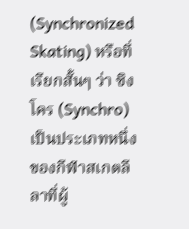(Synchronized Skating) หรือที่เรียกสั้นๆ ว่า ซิงโคร (Synchro) เป็นประเภทหนึ่งของกีฬาสเกตลีลาที่ผู้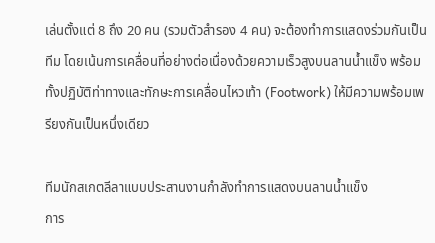เล่นตั้งแต่ 8 ถึง 20 คน (รวมตัวสำรอง 4 คน) จะต้องทำการแสดงร่วมกันเป็นทีม โดยเน้นการเคลื่อนที่อย่างต่อเนื่องด้วยความเร็วสูงบนลานน้ำแข็ง พร้อมทั้งปฏิบัติท่าทางและทักษะการเคลื่อนไหวเท้า (Footwork) ให้มีความพร้อมเพรียงกันเป็นหนึ่งเดียว

ทีมนักสเกตลีลาแบบประสานงานกำลังทำการแสดงบนลานน้ำแข็ง
การ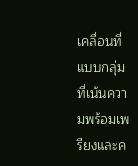เคลื่อนที่แบบกลุ่มที่เน้นความพร้อมเพรียงและค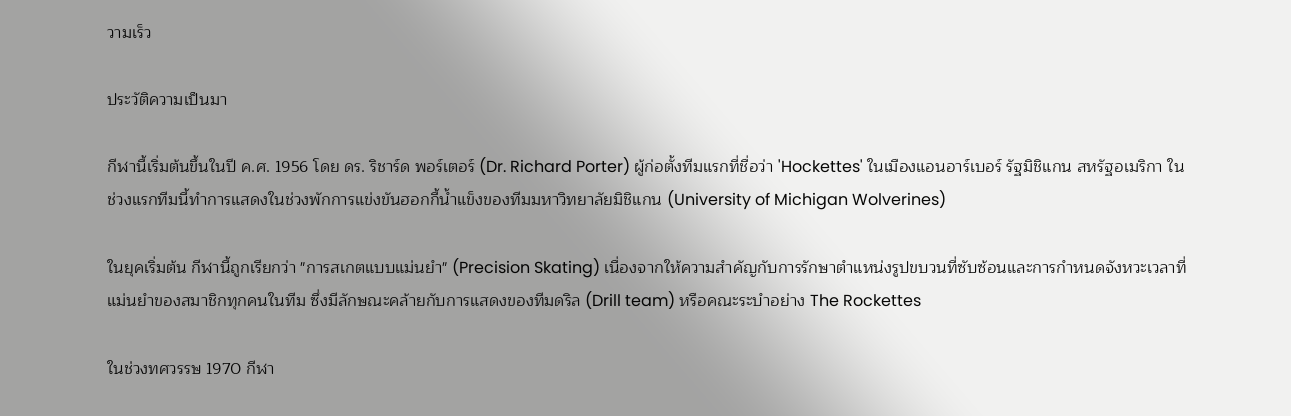วามเร็ว

ประวัติความเป็นมา

กีฬานี้เริ่มต้นขึ้นในปี ค.ศ. 1956 โดย ดร. ริชาร์ด พอร์เตอร์ (Dr. Richard Porter) ผู้ก่อตั้งทีมแรกที่ชื่อว่า 'Hockettes' ในเมืองแอนอาร์เบอร์ รัฐมิชิแกน สหรัฐอเมริกา ในช่วงแรกทีมนี้ทำการแสดงในช่วงพักการแข่งขันฮอกกี้น้ำแข็งของทีมมหาวิทยาลัยมิชิแกน (University of Michigan Wolverines)

ในยุคเริ่มต้น กีฬานี้ถูกเรียกว่า "การสเกตแบบแม่นยำ" (Precision Skating) เนื่องจากให้ความสำคัญกับการรักษาตำแหน่งรูปขบวนที่ซับซ้อนและการกำหนดจังหวะเวลาที่แม่นยำของสมาชิกทุกคนในทีม ซึ่งมีลักษณะคล้ายกับการแสดงของทีมดริล (Drill team) หรือคณะระบำอย่าง The Rockettes

ในช่วงทศวรรษ 1970 กีฬา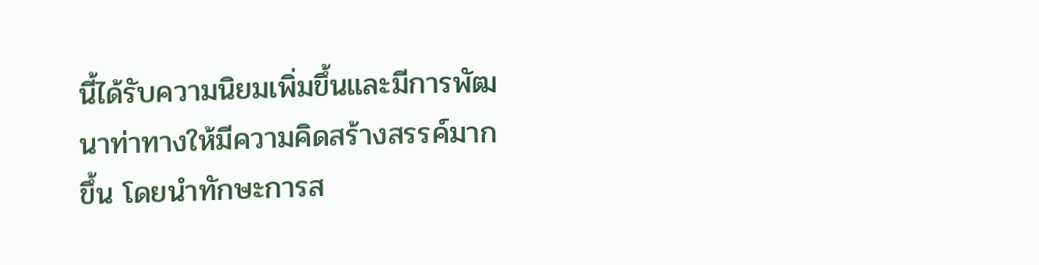นี้ได้รับความนิยมเพิ่มขึ้นและมีการพัฒนาท่าทางให้มีความคิดสร้างสรรค์มากขึ้น โดยนำทักษะการส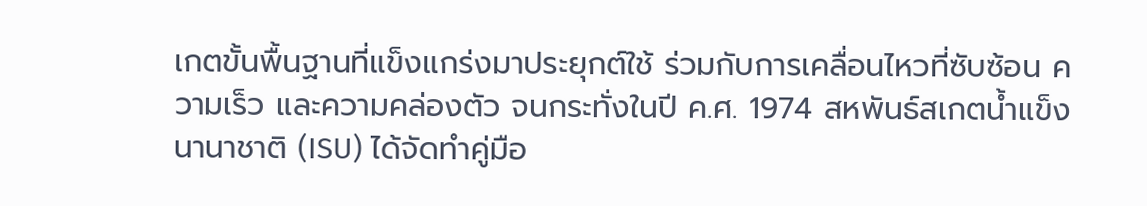เกตขั้นพื้นฐานที่แข็งแกร่งมาประยุกต์ใช้ ร่วมกับการเคลื่อนไหวที่ซับซ้อน ความเร็ว และความคล่องตัว จนกระทั่งในปี ค.ศ. 1974 สหพันธ์สเกตน้ำแข็งนานาชาติ (ISU) ได้จัดทำคู่มือ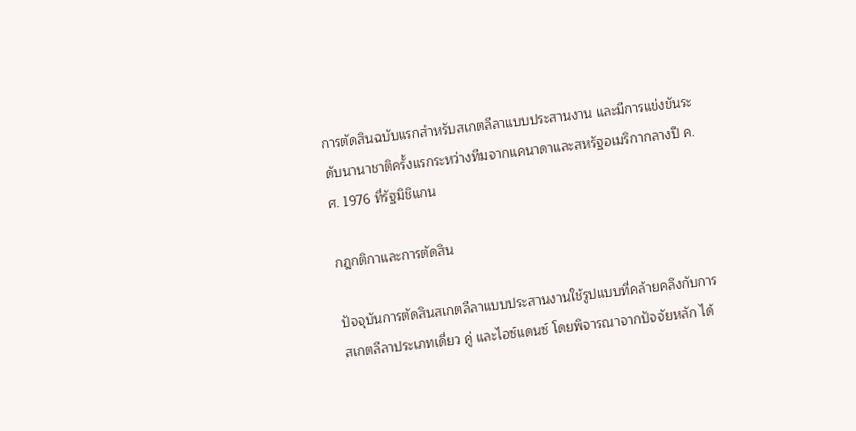การตัดสินฉบับแรกสำหรับสเกตลีลาแบบประสานงาน และมีการแข่งขันระดับนานาชาติครั้งแรกระหว่างทีมจากแคนาดาและสหรัฐอเมริกากลางปี ค.ศ. 1976 ที่รัฐมิชิแกน

กฎกติกาและการตัดสิน

ปัจจุบันการตัดสินสเกตลีลาแบบประสานงานใช้รูปแบบที่คล้ายคลึงกับการสเกตลีลาประเภทเดี่ยว คู่ และไอซ์แดนซ์ โดยพิจารณาจากปัจจัยหลัก ได้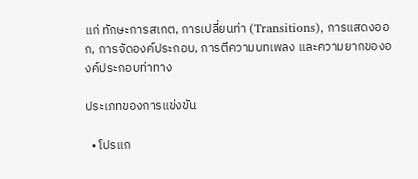แก่ ทักษะการสเกต, การเปลี่ยนท่า (Transitions), การแสดงออก, การจัดองค์ประกอบ, การตีความบทเพลง และความยากขององค์ประกอบท่าทาง

ประเภทของการแข่งขัน

  • โปรแก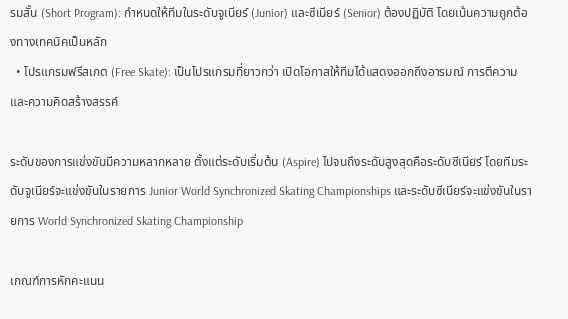รมสั้น (Short Program): กำหนดให้ทีมในระดับจูเนียร์ (Junior) และซีเนียร์ (Senior) ต้องปฏิบัติ โดยเน้นความถูกต้องทางเทคนิคเป็นหลัก
  • โปรแกรมฟรีสเกต (Free Skate): เป็นโปรแกรมที่ยาวกว่า เปิดโอกาสให้ทีมได้แสดงออกถึงอารมณ์ การตีความ และความคิดสร้างสรรค์

ระดับของการแข่งขันมีความหลากหลาย ตั้งแต่ระดับเริ่มต้น (Aspire) ไปจนถึงระดับสูงสุดคือระดับซีเนียร์ โดยทีมระดับจูเนียร์จะแข่งขันในรายการ Junior World Synchronized Skating Championships และระดับซีเนียร์จะแข่งขันในรายการ World Synchronized Skating Championship

เกณฑ์การหักคะแนน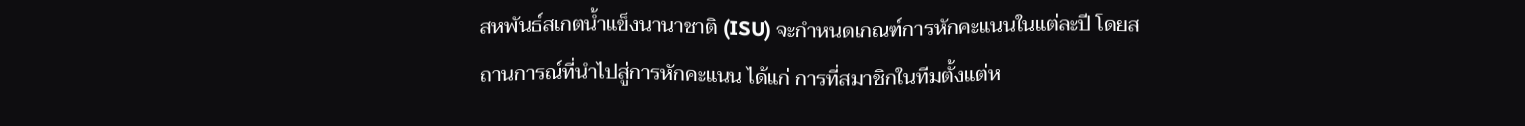สหพันธ์สเกตน้ำแข็งนานาชาติ (ISU) จะกำหนดเกณฑ์การหักคะแนนในแต่ละปี โดยสถานการณ์ที่นำไปสู่การหักคะแนน ได้แก่ การที่สมาชิกในทีมตั้งแต่ห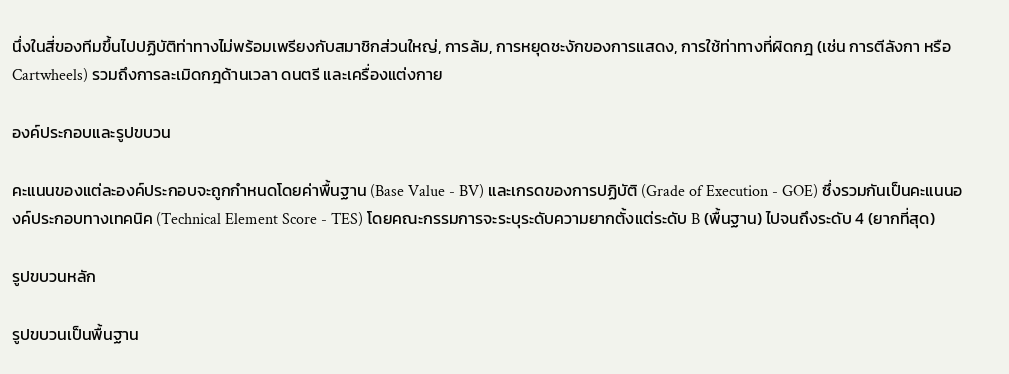นึ่งในสี่ของทีมขึ้นไปปฏิบัติท่าทางไม่พร้อมเพรียงกับสมาชิกส่วนใหญ่, การล้ม, การหยุดชะงักของการแสดง, การใช้ท่าทางที่ผิดกฎ (เช่น การตีลังกา หรือ Cartwheels) รวมถึงการละเมิดกฎด้านเวลา ดนตรี และเครื่องแต่งกาย

องค์ประกอบและรูปขบวน

คะแนนของแต่ละองค์ประกอบจะถูกกำหนดโดยค่าพื้นฐาน (Base Value - BV) และเกรดของการปฏิบัติ (Grade of Execution - GOE) ซึ่งรวมกันเป็นคะแนนองค์ประกอบทางเทคนิค (Technical Element Score - TES) โดยคณะกรรมการจะระบุระดับความยากตั้งแต่ระดับ B (พื้นฐาน) ไปจนถึงระดับ 4 (ยากที่สุด)

รูปขบวนหลัก

รูปขบวนเป็นพื้นฐาน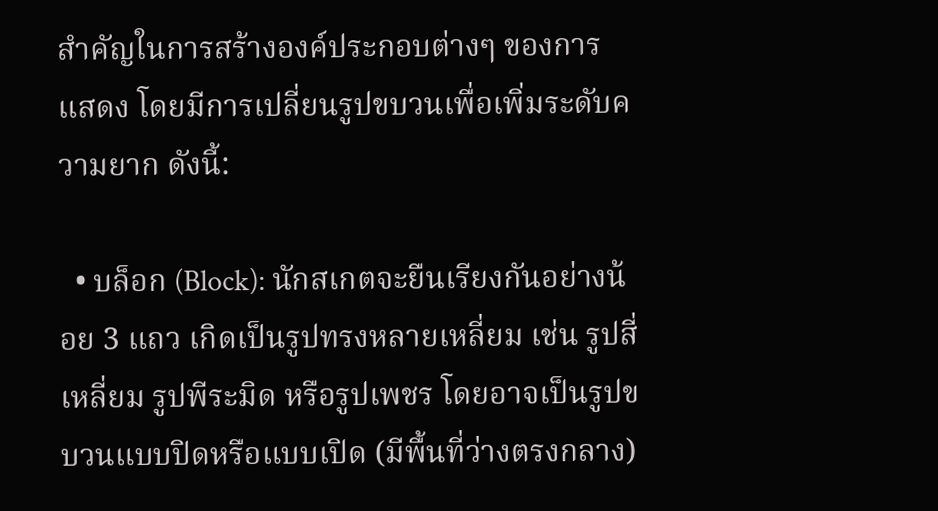สำคัญในการสร้างองค์ประกอบต่างๆ ของการแสดง โดยมีการเปลี่ยนรูปขบวนเพื่อเพิ่มระดับความยาก ดังนี้:

  • บล็อก (Block): นักสเกตจะยืนเรียงกันอย่างน้อย 3 แถว เกิดเป็นรูปทรงหลายเหลี่ยม เช่น รูปสี่เหลี่ยม รูปพีระมิด หรือรูปเพชร โดยอาจเป็นรูปขบวนแบบปิดหรือแบบเปิด (มีพื้นที่ว่างตรงกลาง)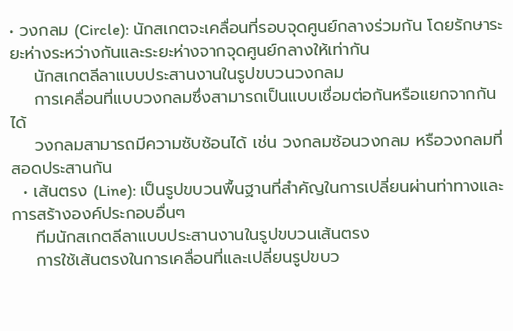• วงกลม (Circle): นักสเกตจะเคลื่อนที่รอบจุดศูนย์กลางร่วมกัน โดยรักษาระยะห่างระหว่างกันและระยะห่างจากจุดศูนย์กลางให้เท่ากัน
    นักสเกตลีลาแบบประสานงานในรูปขบวนวงกลม
    การเคลื่อนที่แบบวงกลมซึ่งสามารถเป็นแบบเชื่อมต่อกันหรือแยกจากกันได้
    วงกลมสามารถมีความซับซ้อนได้ เช่น วงกลมซ้อนวงกลม หรือวงกลมที่สอดประสานกัน
  • เส้นตรง (Line): เป็นรูปขบวนพื้นฐานที่สำคัญในการเปลี่ยนผ่านท่าทางและการสร้างองค์ประกอบอื่นๆ
    ทีมนักสเกตลีลาแบบประสานงานในรูปขบวนเส้นตรง
    การใช้เส้นตรงในการเคลื่อนที่และเปลี่ยนรูปขบว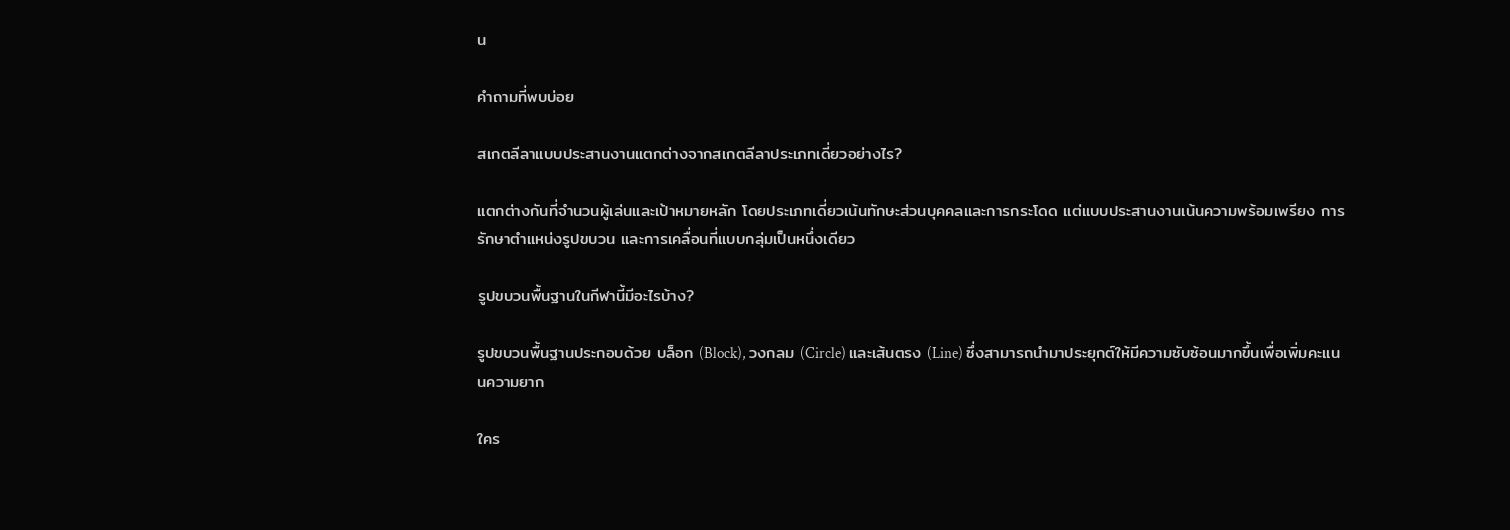น

คำถามที่พบบ่อย

สเกตลีลาแบบประสานงานแตกต่างจากสเกตลีลาประเภทเดี่ยวอย่างไร?

แตกต่างกันที่จำนวนผู้เล่นและเป้าหมายหลัก โดยประเภทเดี่ยวเน้นทักษะส่วนบุคคลและการกระโดด แต่แบบประสานงานเน้นความพร้อมเพรียง การรักษาตำแหน่งรูปขบวน และการเคลื่อนที่แบบกลุ่มเป็นหนึ่งเดียว

รูปขบวนพื้นฐานในกีฬานี้มีอะไรบ้าง?

รูปขบวนพื้นฐานประกอบด้วย บล็อก (Block), วงกลม (Circle) และเส้นตรง (Line) ซึ่งสามารถนำมาประยุกต์ให้มีความซับซ้อนมากขึ้นเพื่อเพิ่มคะแนนความยาก

ใคร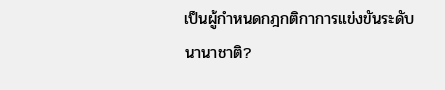เป็นผู้กำหนดกฎกติกาการแข่งขันระดับนานาชาติ?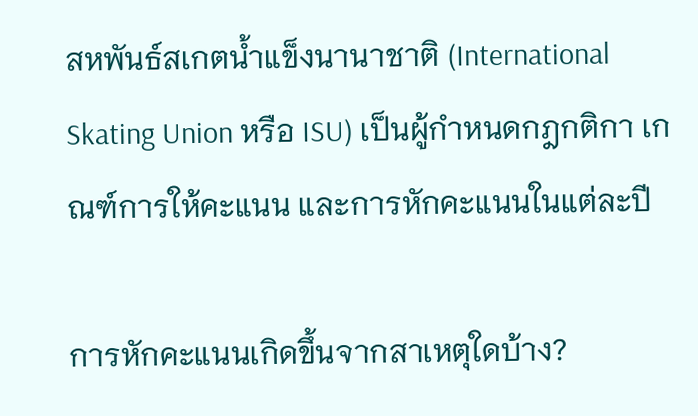สหพันธ์สเกตน้ำแข็งนานาชาติ (International Skating Union หรือ ISU) เป็นผู้กำหนดกฎกติกา เกณฑ์การให้คะแนน และการหักคะแนนในแต่ละปี

การหักคะแนนเกิดขึ้นจากสาเหตุใดบ้าง?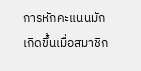การหักคะแนนมักเกิดขึ้นเมื่อสมาชิก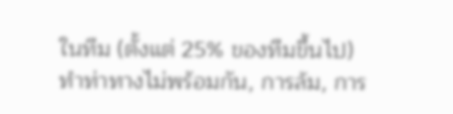ในทีม (ตั้งแต่ 25% ของทีมขึ้นไป) ทำท่าทางไม่พร้อมกัน, การล้ม, การ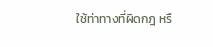ใช้ท่าทางที่ผิดกฎ หรื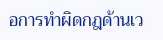อการทำผิดกฎด้านเว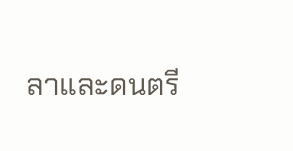ลาและดนตรี